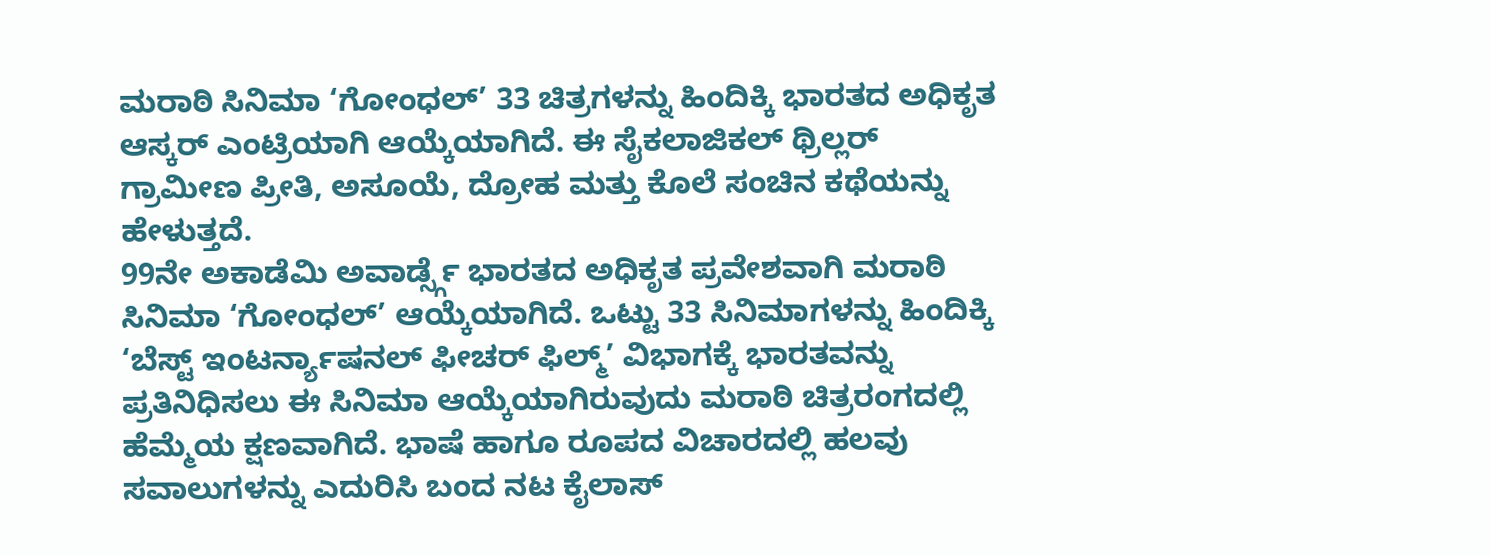ಮರಾಠಿ ಸಿನಿಮಾ ‘ಗೋಂಧಲ್’ 33 ಚಿತ್ರಗಳನ್ನು ಹಿಂದಿಕ್ಕಿ ಭಾರತದ ಅಧಿಕೃತ ಆಸ್ಕರ್ ಎಂಟ್ರಿಯಾಗಿ ಆಯ್ಕೆಯಾಗಿದೆ. ಈ ಸೈಕಲಾಜಿಕಲ್ ಥ್ರಿಲ್ಲರ್ ಗ್ರಾಮೀಣ ಪ್ರೀತಿ, ಅಸೂಯೆ, ದ್ರೋಹ ಮತ್ತು ಕೊಲೆ ಸಂಚಿನ ಕಥೆಯನ್ನು ಹೇಳುತ್ತದೆ.
99ನೇ ಅಕಾಡೆಮಿ ಅವಾರ್ಡ್ಸ್ಗೆ ಭಾರತದ ಅಧಿಕೃತ ಪ್ರವೇಶವಾಗಿ ಮರಾಠಿ ಸಿನಿಮಾ ‘ಗೋಂಧಲ್’ ಆಯ್ಕೆಯಾಗಿದೆ. ಒಟ್ಟು 33 ಸಿನಿಮಾಗಳನ್ನು ಹಿಂದಿಕ್ಕಿ ‘ಬೆಸ್ಟ್ ಇಂಟರ್ನ್ಯಾಷನಲ್ ಫೀಚರ್ ಫಿಲ್ಮ್’ ವಿಭಾಗಕ್ಕೆ ಭಾರತವನ್ನು ಪ್ರತಿನಿಧಿಸಲು ಈ ಸಿನಿಮಾ ಆಯ್ಕೆಯಾಗಿರುವುದು ಮರಾಠಿ ಚಿತ್ರರಂಗದಲ್ಲಿ ಹೆಮ್ಮೆಯ ಕ್ಷಣವಾಗಿದೆ. ಭಾಷೆ ಹಾಗೂ ರೂಪದ ವಿಚಾರದಲ್ಲಿ ಹಲವು ಸವಾಲುಗಳನ್ನು ಎದುರಿಸಿ ಬಂದ ನಟ ಕೈಲಾಸ್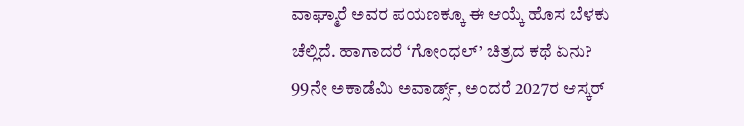ವಾಘ್ಮಾರೆ ಅವರ ಪಯಣಕ್ಕೂ ಈ ಆಯ್ಕೆ ಹೊಸ ಬೆಳಕು ಚೆಲ್ಲಿದೆ. ಹಾಗಾದರೆ ‘ಗೋಂಧಲ್’ ಚಿತ್ರದ ಕಥೆ ಏನು?
99ನೇ ಅಕಾಡೆಮಿ ಅವಾರ್ಡ್ಸ್, ಅಂದರೆ 2027ರ ಆಸ್ಕರ್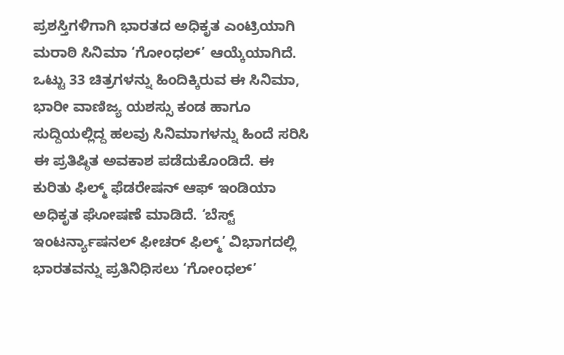ಪ್ರಶಸ್ತಿಗಳಿಗಾಗಿ ಭಾರತದ ಅಧಿಕೃತ ಎಂಟ್ರಿಯಾಗಿ ಮರಾಠಿ ಸಿನಿಮಾ ‘ಗೋಂಧಲ್’ ಆಯ್ಕೆಯಾಗಿದೆ. ಒಟ್ಟು 33 ಚಿತ್ರಗಳನ್ನು ಹಿಂದಿಕ್ಕಿರುವ ಈ ಸಿನಿಮಾ, ಭಾರೀ ವಾಣಿಜ್ಯ ಯಶಸ್ಸು ಕಂಡ ಹಾಗೂ ಸುದ್ದಿಯಲ್ಲಿದ್ದ ಹಲವು ಸಿನಿಮಾಗಳನ್ನು ಹಿಂದೆ ಸರಿಸಿ ಈ ಪ್ರತಿಷ್ಠಿತ ಅವಕಾಶ ಪಡೆದುಕೊಂಡಿದೆ. ಈ ಕುರಿತು ಫಿಲ್ಮ್ ಫೆಡರೇಷನ್ ಆಫ್ ಇಂಡಿಯಾ ಅಧಿಕೃತ ಘೋಷಣೆ ಮಾಡಿದೆ. ‘ಬೆಸ್ಟ್ ಇಂಟರ್ನ್ಯಾಷನಲ್ ಫೀಚರ್ ಫಿಲ್ಮ್’ ವಿಭಾಗದಲ್ಲಿ ಭಾರತವನ್ನು ಪ್ರತಿನಿಧಿಸಲು ‘ಗೋಂಧಲ್’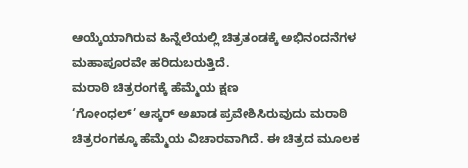ಆಯ್ಕೆಯಾಗಿರುವ ಹಿನ್ನೆಲೆಯಲ್ಲಿ ಚಿತ್ರತಂಡಕ್ಕೆ ಅಭಿನಂದನೆಗಳ ಮಹಾಪೂರವೇ ಹರಿದುಬರುತ್ತಿದೆ.
ಮರಾಠಿ ಚಿತ್ರರಂಗಕ್ಕೆ ಹೆಮ್ಮೆಯ ಕ್ಷಣ
‘ಗೋಂಧಲ್’ ಆಸ್ಕರ್ ಅಖಾಡ ಪ್ರವೇಶಿಸಿರುವುದು ಮರಾಠಿ ಚಿತ್ರರಂಗಕ್ಕೂ ಹೆಮ್ಮೆಯ ವಿಚಾರವಾಗಿದೆ. ಈ ಚಿತ್ರದ ಮೂಲಕ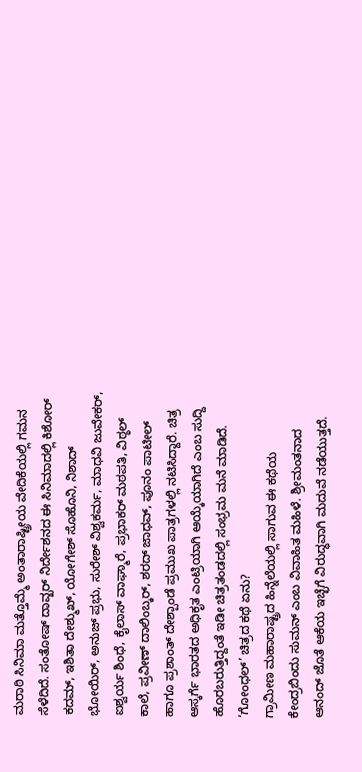ಮರಾಠಿ ಸಿನಿಮಾ ಮತ್ತೊಮ್ಮೆ ಅಂತಾರಾಷ್ಟ್ರೀಯ ವೇದಿಕೆಯಲ್ಲಿ ಗಮನ ಸೆಳೆದಿದೆ. ಸಂತೋಷ್ ದಾವ್ಖರ್ ನಿರ್ದೇಶನದ ಈ ಸಿನಿಮಾದಲ್ಲಿ ಕಿಶೋರ್ ಕದಮ್, ಇಶಿತಾ ದೇಶ್ಮುಖ್, ಯೋಗೇಶ್ ಸೊಹೊನಿ, ನಿಶಾದ್ ಭೋಯಿರ್, ಅನುಜ್ ಪ್ರಭು, ಸುರೇಶ್ ವಿಶ್ವಕರ್ಮ, ಮಾಧವಿ ಜುವೇಕರ್, ಐಶ್ವರ್ಯ ಶಿಂಧೆ, ಕೈಲಾಸ್ ವಾಘ್ಮಾರೆ, ಪ್ರಭಾಕರ್ ಮಠಪತಿ, ವಿಠ್ಠಲ್ ಕಾಲೆ, ಪ್ರವೀಣ್ ದಾಲಿಂಬ್ಕರ್, ಶರದ್ ಜಾಧವ್, ಪೂನಂ ಪಾಟೀಲ್ ಹಾಗೂ ಪ್ರಶಾಂತ್ ದೇಶ್ಪಾಂಡೆ ಪ್ರಮುಖ ಪಾತ್ರಗಳಲ್ಲಿ ನಟಿಸಿದ್ದಾರೆ. ಚಿತ್ರ ಆಸ್ಕರ್ಗೆ ಭಾರತದ ಅಧಿಕೃತ ಎಂಟ್ರಿಯಾಗಿ ಆಯ್ಕೆಯಾಗಿದೆ ಎಂಬ ಸುದ್ದಿ ಹೊರಬರುತ್ತಿದ್ದಂತೆ ಇಡೀ ಚಿತ್ರತಂಡದಲ್ಲಿ ಸಂಭ್ರಮ ಮನೆ ಮಾಡಿದೆ.
‘ಗೋಂಧಲ್’ ಚಿತ್ರದ ಕಥೆ ಏನು?
ಗ್ರಾಮೀಣ ಮಹಾರಾಷ್ಟ್ರದ ಹಿನ್ನೆಲೆಯಲ್ಲಿ ಸಾಗುವ ಈ ಕಥೆಯ ಕೇಂದ್ರಬಿಂದು ಸುಮನ್ ಎಂಬ ವಿವಾಹಿತ ಮಹಿಳೆ. ಶ್ರೀಮಂತನಾದ ಆನಂದ್ ಜೊತೆ ಆಕೆಯ ಇಚ್ಛೆಗೆ ವಿರುದ್ಧವಾಗಿ ಮದುವೆ ನಡೆಯುತ್ತದೆ.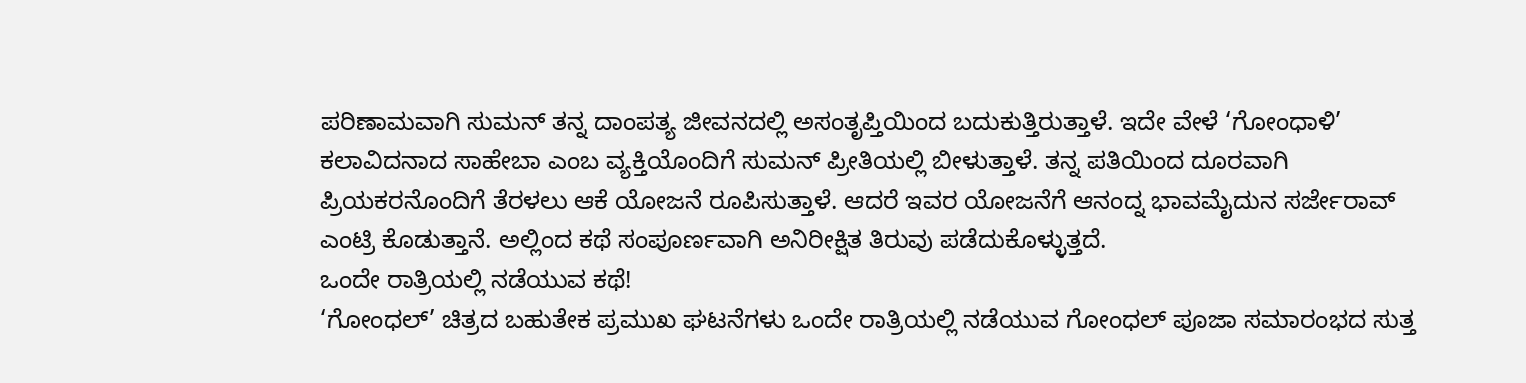ಪರಿಣಾಮವಾಗಿ ಸುಮನ್ ತನ್ನ ದಾಂಪತ್ಯ ಜೀವನದಲ್ಲಿ ಅಸಂತೃಪ್ತಿಯಿಂದ ಬದುಕುತ್ತಿರುತ್ತಾಳೆ. ಇದೇ ವೇಳೆ ‘ಗೋಂಧಾಳಿ’ ಕಲಾವಿದನಾದ ಸಾಹೇಬಾ ಎಂಬ ವ್ಯಕ್ತಿಯೊಂದಿಗೆ ಸುಮನ್ ಪ್ರೀತಿಯಲ್ಲಿ ಬೀಳುತ್ತಾಳೆ. ತನ್ನ ಪತಿಯಿಂದ ದೂರವಾಗಿ ಪ್ರಿಯಕರನೊಂದಿಗೆ ತೆರಳಲು ಆಕೆ ಯೋಜನೆ ರೂಪಿಸುತ್ತಾಳೆ. ಆದರೆ ಇವರ ಯೋಜನೆಗೆ ಆನಂದ್ನ ಭಾವಮೈದುನ ಸರ್ಜೇರಾವ್ ಎಂಟ್ರಿ ಕೊಡುತ್ತಾನೆ. ಅಲ್ಲಿಂದ ಕಥೆ ಸಂಪೂರ್ಣವಾಗಿ ಅನಿರೀಕ್ಷಿತ ತಿರುವು ಪಡೆದುಕೊಳ್ಳುತ್ತದೆ.
ಒಂದೇ ರಾತ್ರಿಯಲ್ಲಿ ನಡೆಯುವ ಕಥೆ!
‘ಗೋಂಧಲ್’ ಚಿತ್ರದ ಬಹುತೇಕ ಪ್ರಮುಖ ಘಟನೆಗಳು ಒಂದೇ ರಾತ್ರಿಯಲ್ಲಿ ನಡೆಯುವ ಗೋಂಧಲ್ ಪೂಜಾ ಸಮಾರಂಭದ ಸುತ್ತ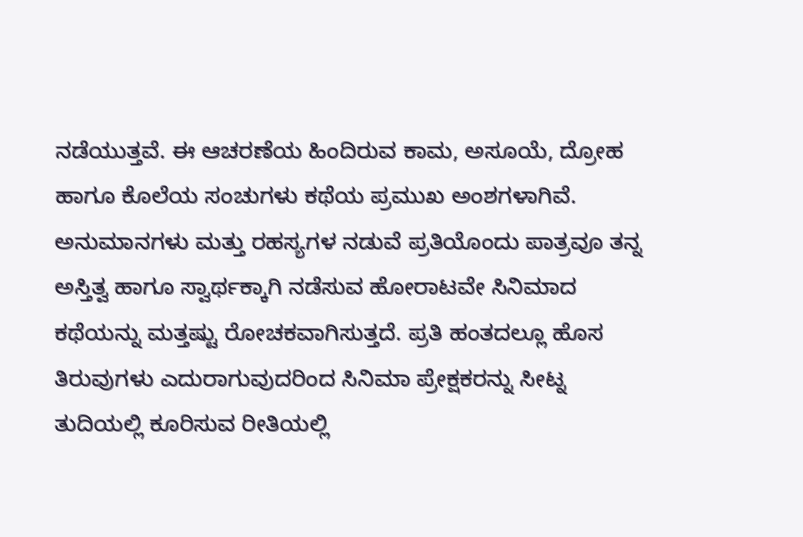ನಡೆಯುತ್ತವೆ. ಈ ಆಚರಣೆಯ ಹಿಂದಿರುವ ಕಾಮ, ಅಸೂಯೆ, ದ್ರೋಹ ಹಾಗೂ ಕೊಲೆಯ ಸಂಚುಗಳು ಕಥೆಯ ಪ್ರಮುಖ ಅಂಶಗಳಾಗಿವೆ. ಅನುಮಾನಗಳು ಮತ್ತು ರಹಸ್ಯಗಳ ನಡುವೆ ಪ್ರತಿಯೊಂದು ಪಾತ್ರವೂ ತನ್ನ ಅಸ್ತಿತ್ವ ಹಾಗೂ ಸ್ವಾರ್ಥಕ್ಕಾಗಿ ನಡೆಸುವ ಹೋರಾಟವೇ ಸಿನಿಮಾದ ಕಥೆಯನ್ನು ಮತ್ತಷ್ಟು ರೋಚಕವಾಗಿಸುತ್ತದೆ. ಪ್ರತಿ ಹಂತದಲ್ಲೂ ಹೊಸ ತಿರುವುಗಳು ಎದುರಾಗುವುದರಿಂದ ಸಿನಿಮಾ ಪ್ರೇಕ್ಷಕರನ್ನು ಸೀಟ್ನ ತುದಿಯಲ್ಲಿ ಕೂರಿಸುವ ರೀತಿಯಲ್ಲಿ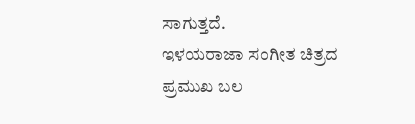ಸಾಗುತ್ತದೆ.
ಇಳಯರಾಜಾ ಸಂಗೀತ ಚಿತ್ರದ ಪ್ರಮುಖ ಬಲ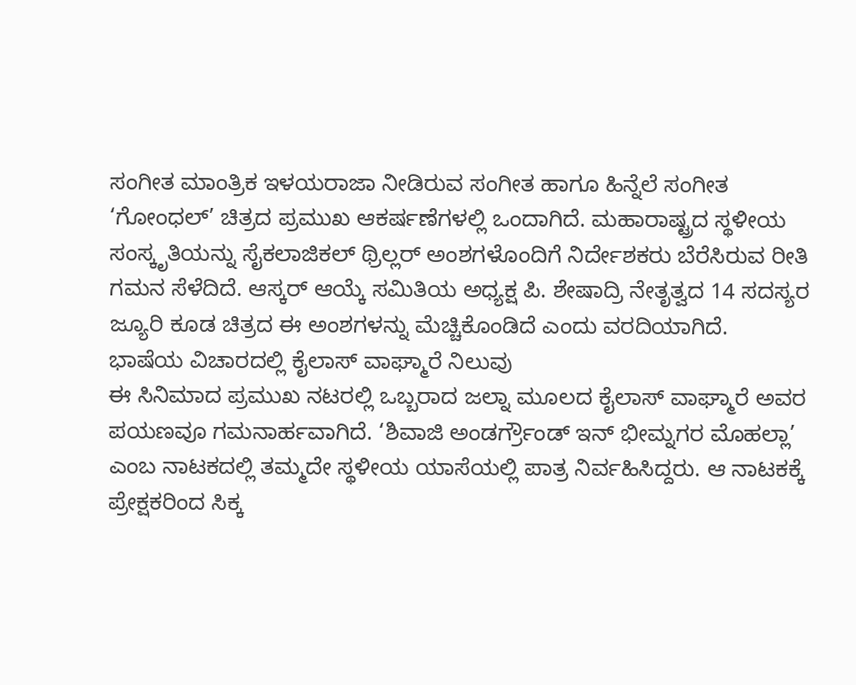ಸಂಗೀತ ಮಾಂತ್ರಿಕ ಇಳಯರಾಜಾ ನೀಡಿರುವ ಸಂಗೀತ ಹಾಗೂ ಹಿನ್ನೆಲೆ ಸಂಗೀತ ‘ಗೋಂಧಲ್’ ಚಿತ್ರದ ಪ್ರಮುಖ ಆಕರ್ಷಣೆಗಳಲ್ಲಿ ಒಂದಾಗಿದೆ. ಮಹಾರಾಷ್ಟ್ರದ ಸ್ಥಳೀಯ ಸಂಸ್ಕೃತಿಯನ್ನು ಸೈಕಲಾಜಿಕಲ್ ಥ್ರಿಲ್ಲರ್ ಅಂಶಗಳೊಂದಿಗೆ ನಿರ್ದೇಶಕರು ಬೆರೆಸಿರುವ ರೀತಿ ಗಮನ ಸೆಳೆದಿದೆ. ಆಸ್ಕರ್ ಆಯ್ಕೆ ಸಮಿತಿಯ ಅಧ್ಯಕ್ಷ ಪಿ. ಶೇಷಾದ್ರಿ ನೇತೃತ್ವದ 14 ಸದಸ್ಯರ ಜ್ಯೂರಿ ಕೂಡ ಚಿತ್ರದ ಈ ಅಂಶಗಳನ್ನು ಮೆಚ್ಚಿಕೊಂಡಿದೆ ಎಂದು ವರದಿಯಾಗಿದೆ.
ಭಾಷೆಯ ವಿಚಾರದಲ್ಲಿ ಕೈಲಾಸ್ ವಾಘ್ಮಾರೆ ನಿಲುವು
ಈ ಸಿನಿಮಾದ ಪ್ರಮುಖ ನಟರಲ್ಲಿ ಒಬ್ಬರಾದ ಜಲ್ನಾ ಮೂಲದ ಕೈಲಾಸ್ ವಾಘ್ಮಾರೆ ಅವರ ಪಯಣವೂ ಗಮನಾರ್ಹವಾಗಿದೆ. ‘ಶಿವಾಜಿ ಅಂಡರ್ಗ್ರೌಂಡ್ ಇನ್ ಭೀಮ್ನಗರ ಮೊಹಲ್ಲಾ’ ಎಂಬ ನಾಟಕದಲ್ಲಿ ತಮ್ಮದೇ ಸ್ಥಳೀಯ ಯಾಸೆಯಲ್ಲಿ ಪಾತ್ರ ನಿರ್ವಹಿಸಿದ್ದರು. ಆ ನಾಟಕಕ್ಕೆ ಪ್ರೇಕ್ಷಕರಿಂದ ಸಿಕ್ಕ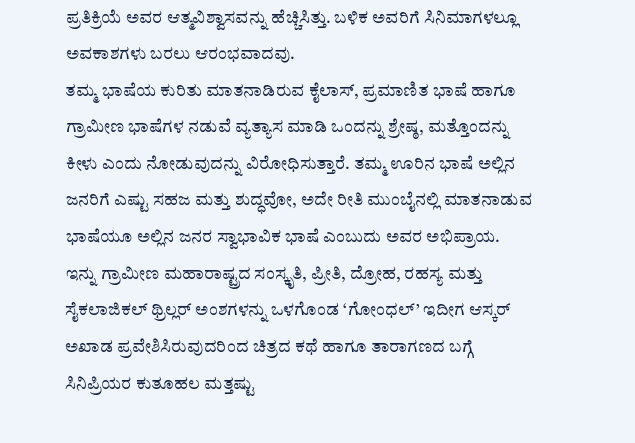ಪ್ರತಿಕ್ರಿಯೆ ಅವರ ಆತ್ಮವಿಶ್ವಾಸವನ್ನು ಹೆಚ್ಚಿಸಿತ್ತು. ಬಳಿಕ ಅವರಿಗೆ ಸಿನಿಮಾಗಳಲ್ಲೂ ಅವಕಾಶಗಳು ಬರಲು ಆರಂಭವಾದವು.
ತಮ್ಮ ಭಾಷೆಯ ಕುರಿತು ಮಾತನಾಡಿರುವ ಕೈಲಾಸ್, ಪ್ರಮಾಣಿತ ಭಾಷೆ ಹಾಗೂ ಗ್ರಾಮೀಣ ಭಾಷೆಗಳ ನಡುವೆ ವ್ಯತ್ಯಾಸ ಮಾಡಿ ಒಂದನ್ನು ಶ್ರೇಷ್ಠ, ಮತ್ತೊಂದನ್ನು ಕೀಳು ಎಂದು ನೋಡುವುದನ್ನು ವಿರೋಧಿಸುತ್ತಾರೆ. ತಮ್ಮ ಊರಿನ ಭಾಷೆ ಅಲ್ಲಿನ ಜನರಿಗೆ ಎಷ್ಟು ಸಹಜ ಮತ್ತು ಶುದ್ಧವೋ, ಅದೇ ರೀತಿ ಮುಂಬೈನಲ್ಲಿ ಮಾತನಾಡುವ ಭಾಷೆಯೂ ಅಲ್ಲಿನ ಜನರ ಸ್ವಾಭಾವಿಕ ಭಾಷೆ ಎಂಬುದು ಅವರ ಅಭಿಪ್ರಾಯ.
ಇನ್ನು ಗ್ರಾಮೀಣ ಮಹಾರಾಷ್ಟ್ರದ ಸಂಸ್ಕೃತಿ, ಪ್ರೀತಿ, ದ್ರೋಹ, ರಹಸ್ಯ ಮತ್ತು ಸೈಕಲಾಜಿಕಲ್ ಥ್ರಿಲ್ಲರ್ ಅಂಶಗಳನ್ನು ಒಳಗೊಂಡ ‘ಗೋಂಧಲ್’ ಇದೀಗ ಆಸ್ಕರ್ ಅಖಾಡ ಪ್ರವೇಶಿಸಿರುವುದರಿಂದ ಚಿತ್ರದ ಕಥೆ ಹಾಗೂ ತಾರಾಗಣದ ಬಗ್ಗೆ ಸಿನಿಪ್ರಿಯರ ಕುತೂಹಲ ಮತ್ತಷ್ಟು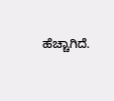ಹೆಚ್ಚಾಗಿದೆ.